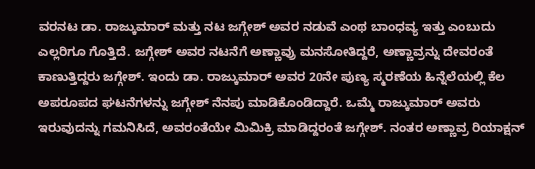ವರನಟ ಡಾ. ರಾಜ್ಕುಮಾರ್ ಮತ್ತು ನಟ ಜಗ್ಗೇಶ್ ಅವರ ನಡುವೆ ಎಂಥ ಬಾಂಧವ್ಯ ಇತ್ತು ಎಂಬುದು ಎಲ್ಲರಿಗೂ ಗೊತ್ತಿದೆ. ಜಗ್ಗೇಶ್ ಅವರ ನಟನೆಗೆ ಅಣ್ಣಾವ್ರು ಮನಸೋತಿದ್ದರೆ, ಅಣ್ಣಾವ್ರನ್ನು ದೇವರಂತೆ ಕಾಣುತ್ತಿದ್ದರು ಜಗ್ಗೇಶ್. ಇಂದು ಡಾ. ರಾಜ್ಕುಮಾರ್ ಅವರ 20ನೇ ಪುಣ್ಯ ಸ್ಮರಣೆಯ ಹಿನ್ನೆಲೆಯಲ್ಲಿ ಕೆಲ ಅಪರೂಪದ ಘಟನೆಗಳನ್ನು ಜಗ್ಗೇಶ್ ನೆನಪು ಮಾಡಿಕೊಂಡಿದ್ದಾರೆ. ಒಮ್ಮೆ ರಾಜ್ಕುಮಾರ್ ಅವರು ಇರುವುದನ್ನು ಗಮನಿಸಿದೆ, ಅವರಂತೆಯೇ ಮಿಮಿಕ್ರಿ ಮಾಡಿದ್ದರಂತೆ ಜಗ್ಗೇಶ್. ನಂತರ ಅಣ್ಣಾವ್ರ ರಿಯಾಕ್ಷನ್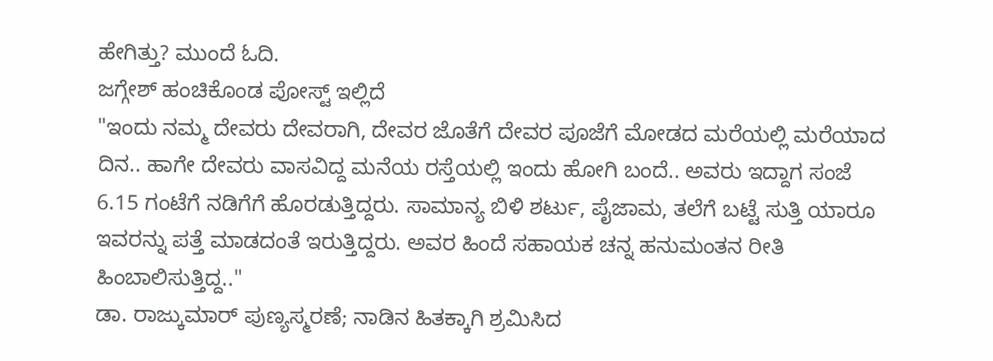ಹೇಗಿತ್ತು? ಮುಂದೆ ಓದಿ.
ಜಗ್ಗೇಶ್ ಹಂಚಿಕೊಂಡ ಪೋಸ್ಟ್ ಇಲ್ಲಿದೆ
"ಇಂದು ನಮ್ಮ ದೇವರು ದೇವರಾಗಿ, ದೇವರ ಜೊತೆಗೆ ದೇವರ ಪೂಜೆಗೆ ಮೋಡದ ಮರೆಯಲ್ಲಿ ಮರೆಯಾದ ದಿನ.. ಹಾಗೇ ದೇವರು ವಾಸವಿದ್ದ ಮನೆಯ ರಸ್ತೆಯಲ್ಲಿ ಇಂದು ಹೋಗಿ ಬಂದೆ.. ಅವರು ಇದ್ದಾಗ ಸಂಜೆ 6.15 ಗಂಟೆಗೆ ನಡಿಗೆಗೆ ಹೊರಡುತ್ತಿದ್ದರು. ಸಾಮಾನ್ಯ ಬಿಳಿ ಶರ್ಟು, ಪೈಜಾಮ, ತಲೆಗೆ ಬಟ್ಟೆ ಸುತ್ತಿ ಯಾರೂ ಇವರನ್ನು ಪತ್ತೆ ಮಾಡದಂತೆ ಇರುತ್ತಿದ್ದರು. ಅವರ ಹಿಂದೆ ಸಹಾಯಕ ಚನ್ನ ಹನುಮಂತನ ರೀತಿ ಹಿಂಬಾಲಿಸುತ್ತಿದ್ದ.."
ಡಾ. ರಾಜ್ಕುಮಾರ್ ಪುಣ್ಯಸ್ಮರಣೆ; ನಾಡಿನ ಹಿತಕ್ಕಾಗಿ ಶ್ರಮಿಸಿದ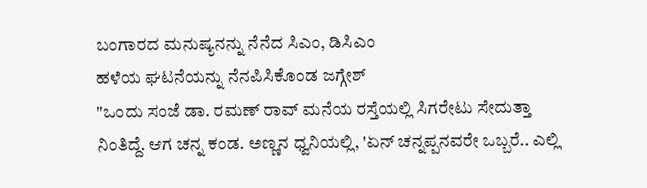ಬಂಗಾರದ ಮನುಷ್ಯನನ್ನು ನೆನೆದ ಸಿಎಂ, ಡಿಸಿಎಂ
ಹಳೆಯ ಘಟನೆಯನ್ನು ನೆನಪಿಸಿಕೊಂಡ ಜಗ್ಗೇಶ್
"ಒಂದು ಸಂಜೆ ಡಾ. ರಮಣ್ ರಾವ್ ಮನೆಯ ರಸ್ತೆಯಲ್ಲಿ ಸಿಗರೇಟು ಸೇದುತ್ತಾ ನಿಂತಿದ್ದೆ. ಆಗ ಚನ್ನ ಕಂಡ. ಅಣ್ಣನ ಧ್ವನಿಯಲ್ಲಿ, 'ಏನ್ ಚನ್ನಪ್ಪನವರೇ ಒಬ್ಬರೆ.. ಎಲ್ಲಿ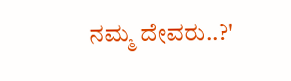ನಮ್ಮ ದೇವರು..?'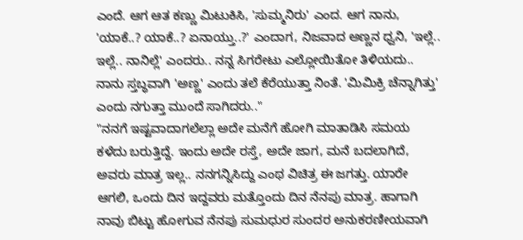ಎಂದೆ. ಆಗ ಆತ ಕಣ್ಣು ಮಿಟುಕಿಸಿ, 'ಸುಮ್ಮನಿರು' ಎಂದ. ಆಗ ನಾನು, 'ಯಾಕೆ..? ಯಾಕೆ..? ಏನಾಯ್ತು..?' ಎಂದಾಗ, ನಿಜವಾದ ಅಣ್ಣನ ಧ್ವನಿ, 'ಇಲ್ಲೆ.. ಇಲ್ಲೆ.. ನಾನಿಲ್ಲೆ' ಎಂದರು.. ನನ್ನ ಸಿಗರೇಟು ಎಲ್ಲೋಯಿತೋ ತಿಳಿಯದು.. ನಾನು ಸ್ತಬ್ಧವಾಗಿ 'ಅಣ್ಣ' ಎಂದು ತಲೆ ಕೆರೆಯುತ್ತಾ ನಿಂತೆ. 'ಮಿಮಿಕ್ರಿ ಚೆನ್ನಾಗಿತ್ತು' ಎಂದು ನಗುತ್ತಾ ಮುಂದೆ ಸಾಗಿದರು.."
"ನನಗೆ ಇಷ್ಟವಾದಾಗಲೆಲ್ಲಾ ಅದೇ ಮನೆಗೆ ಹೋಗಿ ಮಾತಾಡಿಸಿ ಸಮಯ ಕಳೆದು ಬರುತ್ತಿದ್ದೆ. ಇಂದು ಅದೇ ರಸ್ತೆ, ಅದೇ ಜಾಗ, ಮನೆ ಬದಲಾಗಿದೆ, ಅವರು ಮಾತ್ರ ಇಲ್ಲ.. ನನಗನ್ನಿಸಿದ್ದು ಎಂಥ ವಿಚಿತ್ರ ಈ ಜಗತ್ತು. ಯಾರೇ ಆಗಲಿ, ಒಂದು ದಿನ ಇದ್ದವರು ಮತ್ತೊಂದು ದಿನ ನೆನಪು ಮಾತ್ರ. ಹಾಗಾಗಿ ನಾವು ಬಿಟ್ಟು ಹೋಗುವ ನೆನಪು ಸುಮಧುರ ಸುಂದರ ಅನುಕರಣೀಯವಾಗಿ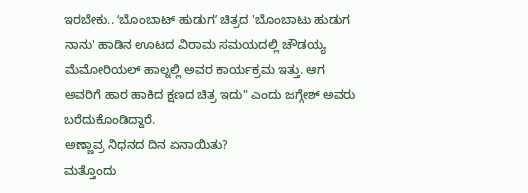ಇರಬೇಕು.. ʻಬೊಂಬಾಟ್ ಹುಡುಗʼ ಚಿತ್ರದ 'ಬೊಂಬಾಟು ಹುಡುಗ ನಾನು' ಹಾಡಿನ ಊಟದ ವಿರಾಮ ಸಮಯದಲ್ಲಿ ಚೌಡಯ್ಯ ಮೆಮೋರಿಯಲ್ ಹಾಲ್ನಲ್ಲಿ ಅವರ ಕಾರ್ಯಕ್ರಮ ಇತ್ತು. ಆಗ ಅವರಿಗೆ ಹಾರ ಹಾಕಿದ ಕ್ಷಣದ ಚಿತ್ರ ಇದು" ಎಂದು ಜಗ್ಗೇಶ್ ಅವರು ಬರೆದುಕೊಂಡಿದ್ದಾರೆ.
ಅಣ್ಣಾವ್ರ ನಿಧನದ ದಿನ ಏನಾಯಿತು?
ಮತ್ತೊಂದು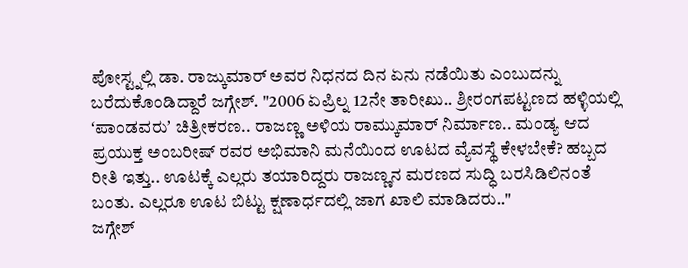ಪೋಸ್ಟ್ನಲ್ಲಿ ಡಾ. ರಾಜ್ಕುಮಾರ್ ಅವರ ನಿಧನದ ದಿನ ಏನು ನಡೆಯಿತು ಎಂಬುದನ್ನು ಬರೆದುಕೊಂಡಿದ್ದಾರೆ ಜಗ್ಗೇಶ್. "2006 ಏಪ್ರಿಲ್ನ 12ನೇ ತಾರೀಖು.. ಶ್ರೀರಂಗಪಟ್ಟಣದ ಹಳ್ಳಿಯಲ್ಲಿ ʻಪಾಂಡವರುʼ ಚಿತ್ರೀಕರಣ.. ರಾಜಣ್ಣ ಅಳಿಯ ರಾಮ್ಕುಮಾರ್ ನಿರ್ಮಾಣ.. ಮಂಡ್ಯ ಆದ ಪ್ರಯುಕ್ತ ಅಂಬರೀಷ್ ರವರ ಅಭಿಮಾನಿ ಮನೆಯಿಂದ ಊಟದ ವ್ಯೆವಸ್ಥೆ ಕೇಳಬೇಕೆ? ಹಬ್ಬದ ರೀತಿ ಇತ್ತು.. ಊಟಕ್ಕೆ ಎಲ್ಲರು ತಯಾರಿದ್ದರು ರಾಜಣ್ಣನ ಮರಣದ ಸುದ್ಧಿ ಬರಸಿಡಿಲಿನಂತೆ ಬಂತು. ಎಲ್ಲರೂ ಊಟ ಬಿಟ್ಟು ಕ್ಷಣಾರ್ಧದಲ್ಲಿ ಜಾಗ ಖಾಲಿ ಮಾಡಿದರು.."
ಜಗ್ಗೇಶ್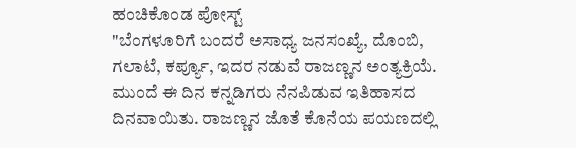ಹಂಚಿಕೊಂಡ ಪೋಸ್ಟ್
"ಬೆಂಗಳೂರಿಗೆ ಬಂದರೆ ಅಸಾಧ್ಯ ಜನಸಂಖ್ಯೆ, ದೊಂಬಿ, ಗಲಾಟೆ, ಕರ್ಪ್ಯೂ, ಇದರ ನಡುವೆ ರಾಜಣ್ಣನ ಅಂತ್ಯಕ್ರಿಯೆ. ಮುಂದೆ ಈ ದಿನ ಕನ್ನಡಿಗರು ನೆನಪಿಡುವ ಇತಿಹಾಸದ ದಿನವಾಯಿತು. ರಾಜಣ್ಣನ ಜೊತೆ ಕೊನೆಯ ಪಯಣದಲ್ಲಿ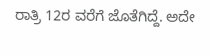ರಾತ್ರಿ 12ರ ವರೆಗೆ ಜೊತೆಗಿದ್ದೆ. ಅದೇ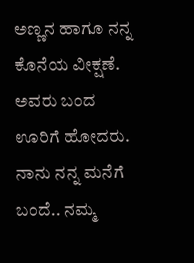ಅಣ್ಣನ ಹಾಗೂ ನನ್ನ ಕೊನೆಯ ವೀಕ್ಷಣೆ. ಅವರು ಬಂದ ಊರಿಗೆ ಹೋದರು. ನಾನು ನನ್ನ ಮನೆಗೆ ಬಂದೆ.. ನಮ್ಮ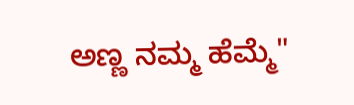ಅಣ್ಣ ನಮ್ಮ ಹೆಮ್ಮೆ"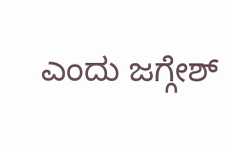ಎಂದು ಜಗ್ಗೇಶ್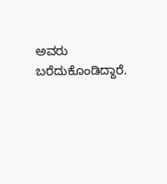ಅವರು ಬರೆದುಕೊಂಡಿದ್ದಾರೆ.